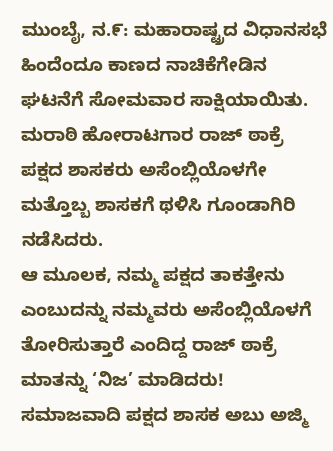ಮುಂಬೈ, ನ.೯: ಮಹಾರಾಷ್ಟ್ರದ ವಿಧಾನಸಭೆ ಹಿಂದೆಂದೂ ಕಾಣದ ನಾಚಿಕೆಗೇಡಿನ ಘಟನೆಗೆ ಸೋಮವಾರ ಸಾಕ್ಷಿಯಾಯಿತು. ಮರಾಠಿ ಹೋರಾಟಗಾರ ರಾಜ್ ಠಾಕ್ರೆ ಪಕ್ಷದ ಶಾಸಕರು ಅಸೆಂಬ್ಲಿಯೊಳಗೇ ಮತ್ತೊಬ್ಬ ಶಾಸಕಗೆ ಥಳಿಸಿ ಗೂಂಡಾಗಿರಿ ನಡೆಸಿದರು.
ಆ ಮೂಲಕ, ನಮ್ಮ ಪಕ್ಷದ ತಾಕತ್ತೇನು ಎಂಬುದನ್ನು ನಮ್ಮವರು ಅಸೆಂಬ್ಲಿಯೊಳಗೆ ತೋರಿಸುತ್ತಾರೆ ಎಂದಿದ್ದ ರಾಜ್ ಠಾಕ್ರೆ ಮಾತನ್ನು ‘ನಿಜ’ ಮಾಡಿದರು!
ಸಮಾಜವಾದಿ ಪಕ್ಷದ ಶಾಸಕ ಅಬು ಅಜ್ಮಿ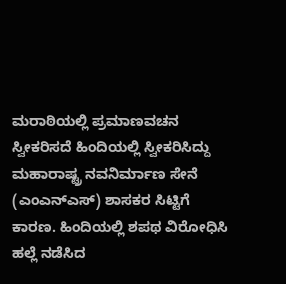ಮರಾಠಿಯಲ್ಲಿ ಪ್ರಮಾಣವಚನ ಸ್ವೀಕರಿಸದೆ ಹಿಂದಿಯಲ್ಲಿ ಸ್ವೀಕರಿಸಿದ್ದು ಮಹಾರಾಷ್ಟ್ರ ನವನಿರ್ಮಾಣ ಸೇನೆ (ಎಂಎನ್ಎಸ್) ಶಾಸಕರ ಸಿಟ್ಟಿಗೆ ಕಾರಣ. ಹಿಂದಿಯಲ್ಲಿ ಶಪಥ ವಿರೋಧಿಸಿ ಹಲ್ಲೆ ನಡೆಸಿದ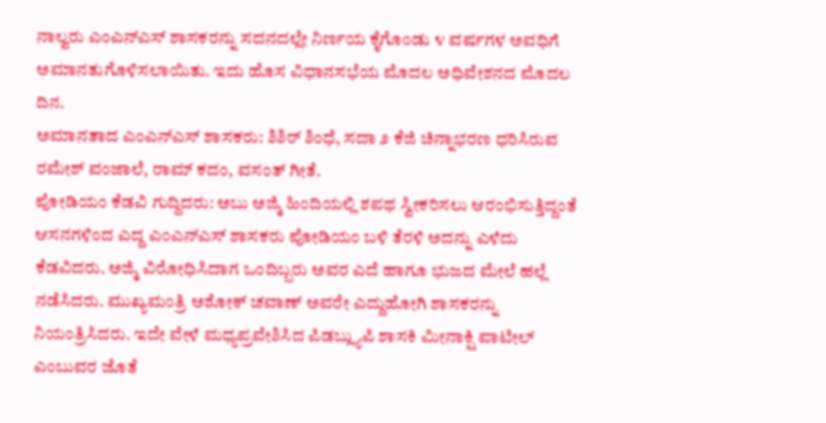ನಾಲ್ವರು ಎಂಎನ್ಎಸ್ ಶಾಸಕರನ್ನು ಸದನದಲ್ಲೇ ನಿರ್ಣಯ ಕೈಗೊಂಡು ೪ ವರ್ಷಗಳ ಅವಧಿಗೆ ಅಮಾನತುಗೊಳಿಸಲಾಯಿತು. ಇದು ಹೊಸ ವಿಧಾನಸಭೆಯ ಮೊದಲ ಅಧಿವೇಶನದ ಮೊದಲ ದಿನ.
ಅಮಾನತಾದ ಎಂಎನ್ಎಸ್ ಶಾಸಕರು: ಶಿಶಿರ್ ಶಿಂಧೆ, ಸದಾ ೨ ಕೆಜಿ ಚಿನ್ನಾಭರಣ ಧರಿಸಿರುವ ರಮೇಶ್ ವಂಜಾಲೆ, ರಾಮ್ ಕದಂ, ವಸಂತ್ ಗೀತೆ.
ಪೋಡಿಯಂ ಕೆಡವಿ ಗುದ್ದಿದರು: ಅಬು ಅಜ್ಮಿ ಹಿಂದಿಯಲ್ಲಿ ಶಪಥ ಸ್ವೀಕರಿಸಲು ಆರಂಭಿಸುತ್ತಿದ್ದಂತೆ ಆಸನಗಳಿಂದ ಎದ್ದ ಎಂಎನ್ಎಸ್ ಶಾಸಕರು ಪೋಡಿಯಂ ಬಳಿ ತೆರಳಿ ಅದನ್ನು ಎಳೆದು ಕೆಡವಿದರು. ಅಜ್ಮಿ ವಿರೋಧಿಸಿದಾಗ ಒಂದಿಬ್ಬರು ಅವರ ಎದೆ ಹಾಗೂ ಭುಜದ ಮೇಲೆ ಹಲ್ಲೆ ನಡೆಸಿದರು. ಮುಖ್ಯಮಂತ್ರಿ ಅಶೋಕ್ ಚವಾಣ್ ಅವರೇ ಎದ್ದುಹೋಗಿ ಶಾಸಕರನ್ನು ನಿಯಂತ್ರಿಸಿದರು. ಇದೇ ವೇಳೆ ಮಧ್ಯಪ್ರವೇಶಿಸಿದ ಪಿಡಬ್ಲ್ಯುಪಿ ಶಾಸಕಿ ಮೀನಾಕ್ಷಿ ಪಾಟೀಲ್ ಎಂಬುವರ ಜೊತೆ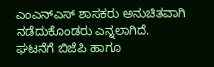ಎಂಎನ್ಎಸ್ ಶಾಸಕರು ಅನುಚಿತವಾಗಿ ನಡೆದುಕೊಂಡರು ಎನ್ನಲಾಗಿದೆ.
ಘಟನೆಗೆ ಬಿಜೆಪಿ ಹಾಗೂ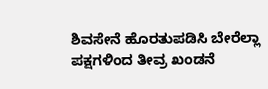ಶಿವಸೇನೆ ಹೊರತುಪಡಿಸಿ ಬೇರೆಲ್ಲಾ ಪಕ್ಷಗಳಿಂದ ತೀವ್ರ ಖಂಡನೆ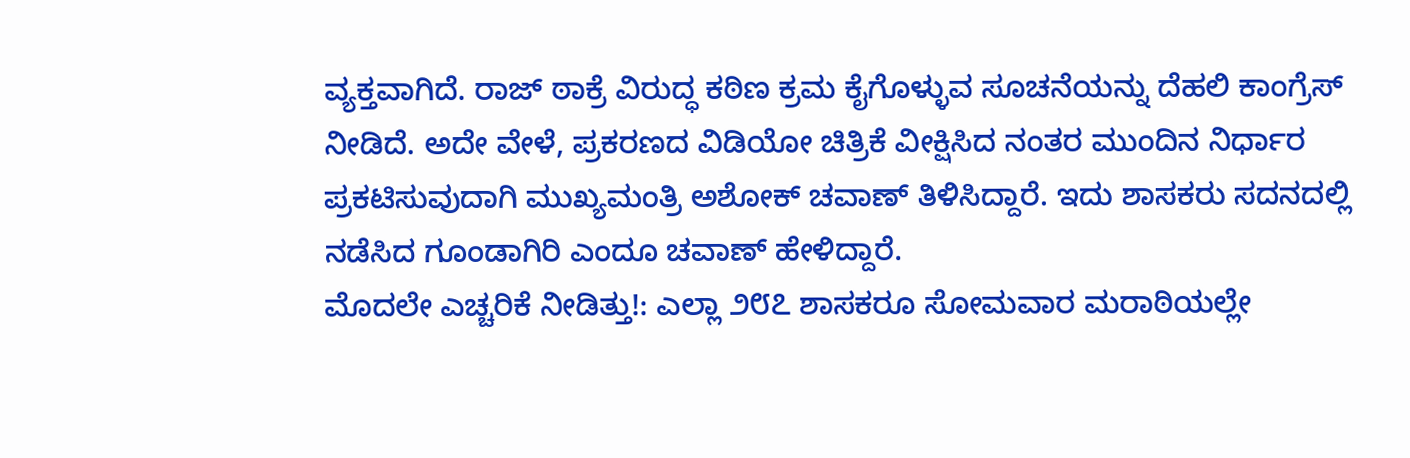ವ್ಯಕ್ತವಾಗಿದೆ. ರಾಜ್ ಠಾಕ್ರೆ ವಿರುದ್ಧ ಕಠಿಣ ಕ್ರಮ ಕೈಗೊಳ್ಳುವ ಸೂಚನೆಯನ್ನು ದೆಹಲಿ ಕಾಂಗ್ರೆಸ್ ನೀಡಿದೆ. ಅದೇ ವೇಳೆ, ಪ್ರಕರಣದ ವಿಡಿಯೋ ಚಿತ್ರಿಕೆ ವೀಕ್ಷಿಸಿದ ನಂತರ ಮುಂದಿನ ನಿರ್ಧಾರ ಪ್ರಕಟಿಸುವುದಾಗಿ ಮುಖ್ಯಮಂತ್ರಿ ಅಶೋಕ್ ಚವಾಣ್ ತಿಳಿಸಿದ್ದಾರೆ. ಇದು ಶಾಸಕರು ಸದನದಲ್ಲಿ ನಡೆಸಿದ ಗೂಂಡಾಗಿರಿ ಎಂದೂ ಚವಾಣ್ ಹೇಳಿದ್ದಾರೆ.
ಮೊದಲೇ ಎಚ್ಚರಿಕೆ ನೀಡಿತ್ತು!: ಎಲ್ಲಾ ೨೮೭ ಶಾಸಕರೂ ಸೋಮವಾರ ಮರಾಠಿಯಲ್ಲೇ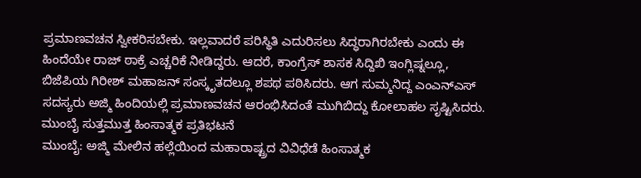ಪ್ರಮಾಣವಚನ ಸ್ವೀಕರಿಸಬೇಕು. ಇಲ್ಲವಾದರೆ ಪರಿಸ್ಥಿತಿ ಎದುರಿಸಲು ಸಿದ್ಧರಾಗಿರಬೇಕು ಎಂದು ಈ ಹಿಂದೆಯೇ ರಾಜ್ ಠಾಕ್ರೆ ಎಚ್ಚರಿಕೆ ನೀಡಿದ್ದರು. ಆದರೆ, ಕಾಂಗ್ರೆಸ್ ಶಾಸಕ ಸಿದ್ದಿಖಿ ಇಂಗ್ಲಿಷ್ನಲ್ಲೂ, ಬಿಜೆಪಿಯ ಗಿರೀಶ್ ಮಹಾಜನ್ ಸಂಸ್ಕೃತದಲ್ಲೂ ಶಪಥ ಪಠಿಸಿದರು. ಆಗ ಸುಮ್ಮನಿದ್ದ ಎಂಎನ್ಎಸ್ ಸದಸ್ಯರು ಅಜ್ಮಿ ಹಿಂದಿಯಲ್ಲಿ ಪ್ರಮಾಣವಚನ ಆರಂಭಿಸಿದಂತೆ ಮುಗಿಬಿದ್ದು ಕೋಲಾಹಲ ಸೃಷ್ಟಿಸಿದರು.
ಮುಂಬೈ ಸುತ್ತಮುತ್ತ ಹಿಂಸಾತ್ಮಕ ಪ್ರತಿಭಟನೆ
ಮುಂಬೈ: ಅಜ್ಮಿ ಮೇಲಿನ ಹಲ್ಲೆಯಿಂದ ಮಹಾರಾಷ್ಟ್ರದ ವಿವಿಧೆಡೆ ಹಿಂಸಾತ್ಮಕ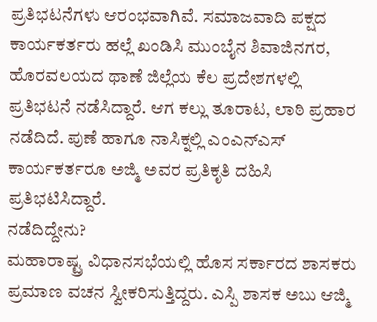ಪ್ರತಿಭಟನೆಗಳು ಆರಂಭವಾಗಿವೆ. ಸಮಾಜವಾದಿ ಪಕ್ಷದ ಕಾರ್ಯಕರ್ತರು ಹಲ್ಲೆ ಖಂಡಿಸಿ ಮುಂಬೈನ ಶಿವಾಜಿನಗರ, ಹೊರವಲಯದ ಥಾಣೆ ಜಿಲ್ಲೆಯ ಕೆಲ ಪ್ರದೇಶಗಳಲ್ಲಿ ಪ್ರತಿಭಟನೆ ನಡೆಸಿದ್ದಾರೆ. ಆಗ ಕಲ್ಲು ತೂರಾಟ, ಲಾಠಿ ಪ್ರಹಾರ ನಡೆದಿದೆ. ಪುಣೆ ಹಾಗೂ ನಾಸಿಕ್ನಲ್ಲಿ ಎಂಎನ್ಎಸ್ ಕಾರ್ಯಕರ್ತರೂ ಅಜ್ಮಿ ಅವರ ಪ್ರತಿಕೃತಿ ದಹಿಸಿ ಪ್ರತಿಭಟಿಸಿದ್ದಾರೆ.
ನಡೆದಿದ್ದೇನು?
ಮಹಾರಾಷ್ಟ್ರ ವಿಧಾನಸಭೆಯಲ್ಲಿ ಹೊಸ ಸರ್ಕಾರದ ಶಾಸಕರು ಪ್ರಮಾಣ ವಚನ ಸ್ವೀಕರಿಸುತ್ತಿದ್ದರು. ಎಸ್ಪಿ ಶಾಸಕ ಅಬು ಆಜ್ಮಿ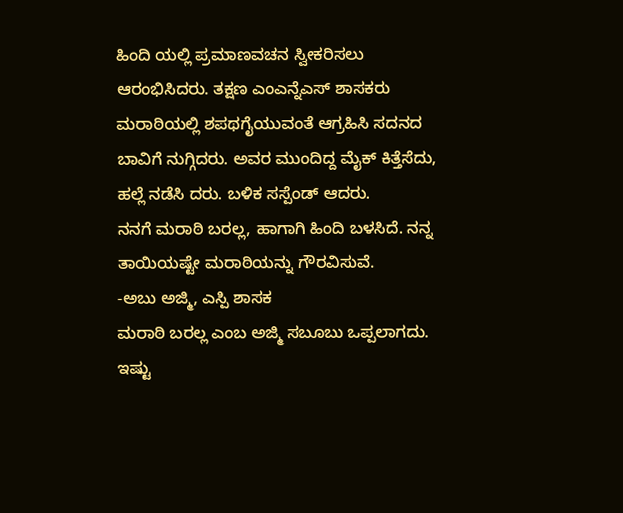ಹಿಂದಿ ಯಲ್ಲಿ ಪ್ರಮಾಣವಚನ ಸ್ವೀಕರಿಸಲು ಆರಂಭಿಸಿದರು. ತಕ್ಷಣ ಎಂಎನ್ನೆಎಸ್ ಶಾಸಕರು ಮರಾಠಿಯಲ್ಲಿ ಶಪಥಗೈಯುವಂತೆ ಆಗ್ರಹಿಸಿ ಸದನದ ಬಾವಿಗೆ ನುಗ್ಗಿದರು. ಅವರ ಮುಂದಿದ್ದ ಮೈಕ್ ಕಿತ್ತೆಸೆದು, ಹಲ್ಲೆ ನಡೆಸಿ ದರು. ಬಳಿಕ ಸಸ್ಪೆಂಡ್ ಆದರು.
ನನಗೆ ಮರಾಠಿ ಬರಲ್ಲ, ಹಾಗಾಗಿ ಹಿಂದಿ ಬಳಸಿದೆ. ನನ್ನ ತಾಯಿಯಷ್ಟೇ ಮರಾಠಿಯನ್ನು ಗೌರವಿಸುವೆ.
-ಅಬು ಅಜ್ಮಿ, ಎಸ್ಪಿ ಶಾಸಕ
ಮರಾಠಿ ಬರಲ್ಲ ಎಂಬ ಅಜ್ಮಿ ಸಬೂಬು ಒಪ್ಪಲಾಗದು. ಇಷ್ಟು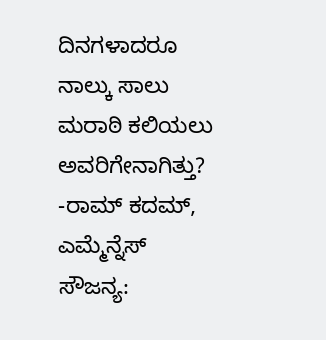ದಿನಗಳಾದರೂ ನಾಲ್ಕು ಸಾಲು ಮರಾಠಿ ಕಲಿಯಲು ಅವರಿಗೇನಾಗಿತ್ತು?
-ರಾಮ್ ಕದಮ್, ಎಮ್ಮೆನ್ನೆಸ್
ಸೌಜನ್ಯ: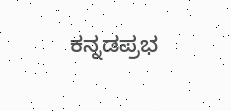ಕನ್ನಡಪ್ರಭ